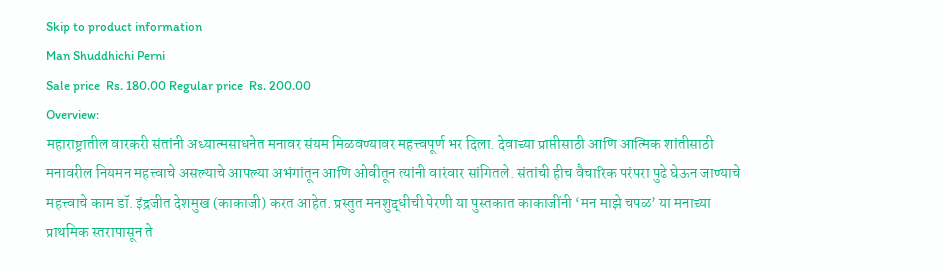Skip to product information
Man Shuddhichi Perni
Sale price  Rs. 180.00 Regular price  Rs. 200.00
Overview:
महाराष्ट्रातील वारकरी संतांनी अध्यात्मसाधनेत मनावर संयम मिळवण्यावर महत्त्वपूर्ण भर दिला. देवाच्या प्राप्तीसाठी आणि आत्मिक शांतीसाठी मनावरील नियमन महत्त्वाचे असल्याचे आपल्या अभंगांतून आणि ओवीतून त्यांनी वारंवार सांगितले. संतांची हीच वैचारिक परंपरा पुढे घेऊन जाण्याचे महत्त्वाचे काम डॉ. इंद्रजीत देशमुख (काकाजी) करत आहेत. प्रस्तुत मनशुद्धीची पेरणी या पुस्तकात काकाजींनी ‘मन माझे चपळ’ या मनाच्या प्राथमिक स्तरापासून ते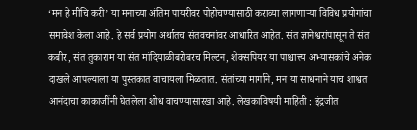‘मन हे मीचि करी’ या मनाच्या अंतिम पायरीवर पोहोचण्यासाठी कराव्या लागणाऱ्या विविध प्रयोगांचा समावेश केला आहे. हे सर्व प्रयोग अर्थातच संतवचनांवर आधारित आहेत. संत ज्ञानेश्वरांपासून ते संत कबीर, संत तुकाराम या संत मांदियाळीबरोबरच मिल्टन, शेक्सपियर या पाश्चात्त्य अभ्यासकांचे अनेक दाखले आपल्याला या पुस्तकात वाचायला मिळतात. संतांच्या मार्गाने, मन या साधनाने याच शाश्वत आनंदाचा काकाजींनी घेतलेला शोध वाचण्यासारखा आहे. लेखकाविषयी माहिती : इंद्रजीत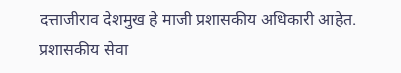दत्ताजीराव देशमुख हे माजी प्रशासकीय अधिकारी आहेत. प्रशासकीय सेवा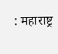: महाराष्ट्र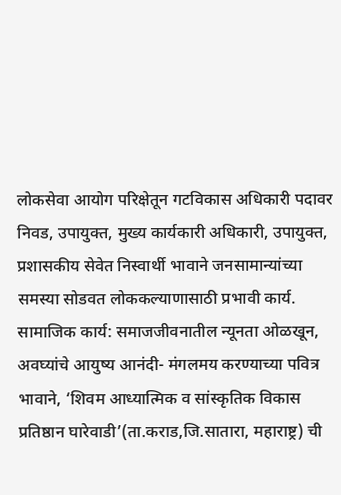लोकसेवा आयोग परिक्षेतून गटविकास अधिकारी पदावर निवड, उपायुक्त, मुख्य कार्यकारी अधिकारी, उपायुक्त, प्रशासकीय सेवेत निस्वार्थी भावाने जनसामान्यांच्या समस्या सोडवत लोककल्याणासाठी प्रभावी कार्य. सामाजिक कार्य: समाजजीवनातील न्यूनता ओळखून, अवघ्यांचे आयुष्य आनंदी- मंगलमय करण्याच्या पवित्र भावाने, ‘शिवम आध्यात्मिक व सांस्कृतिक विकास प्रतिष्ठान घारेवाडी’(ता.कराड,जि.सातारा, महाराष्ट्र) ची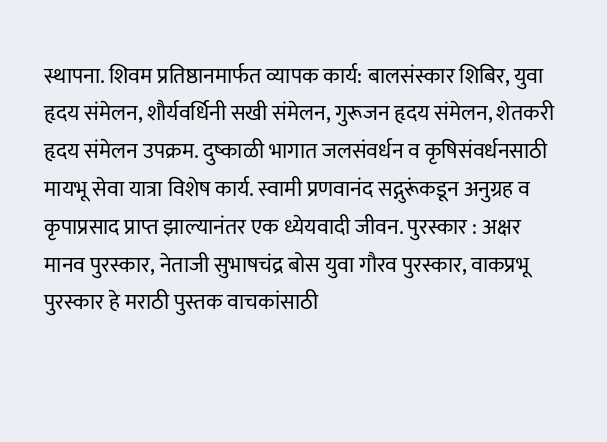स्थापना. शिवम प्रतिष्ठानमार्फत व्यापक कार्य: बालसंस्कार शिबिर, युवा हृदय संमेलन, शौर्यवर्धिनी सखी संमेलन, गुरूजन हृदय संमेलन, शेतकरी हृदय संमेलन उपक्रम. दुष्काळी भागात जलसंवर्धन व कृषिसंवर्धनसाठी मायभू सेवा यात्रा विशेष कार्य. स्वामी प्रणवानंद सद्गुरूंकडून अनुग्रह व कृपाप्रसाद प्राप्त झाल्यानंतर एक ध्येयवादी जीवन. पुरस्कार : अक्षर मानव पुरस्कार, नेताजी सुभाषचंद्र बोस युवा गौरव पुरस्कार, वाकप्रभू पुरस्कार हे मराठी पुस्तक वाचकांसाठी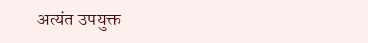अत्यंत उपयुक्त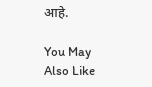आहे.

You May Also Like